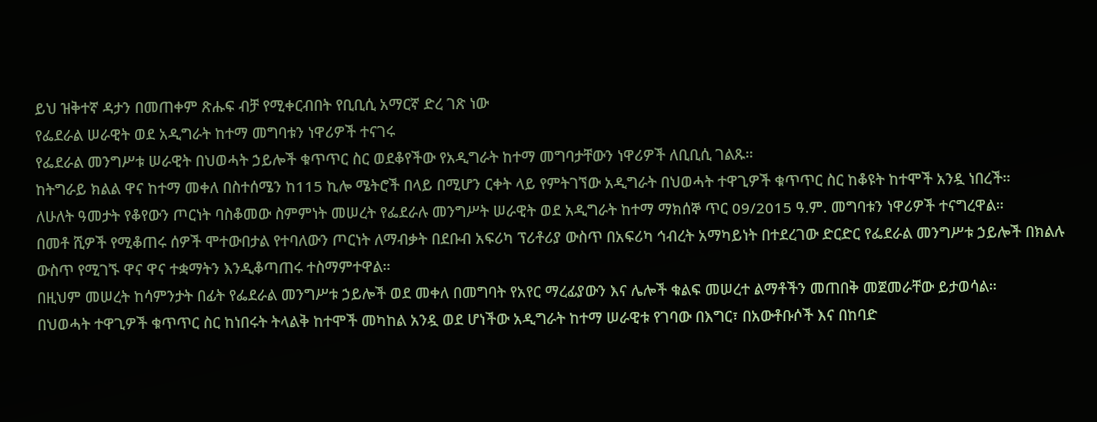ይህ ዝቅተኛ ዳታን በመጠቀም ጽሑፍ ብቻ የሚቀርብበት የቢቢሲ አማርኛ ድረ ገጽ ነው
የፌደራል ሠራዊት ወደ አዲግራት ከተማ መግባቱን ነዋሪዎች ተናገሩ
የፌደራል መንግሥቱ ሠራዊት በህወሓት ኃይሎች ቁጥጥር ስር ወደቆየችው የአዲግራት ከተማ መግባታቸውን ነዋሪዎች ለቢቢሲ ገልጹ።
ከትግራይ ክልል ዋና ከተማ መቀለ በስተሰሜን ከ115 ኪሎ ሜትሮች በላይ በሚሆን ርቀት ላይ የምትገኘው አዲግራት በህወሓት ተዋጊዎች ቁጥጥር ስር ከቆዩት ከተሞች አንዷ ነበረች።
ለሁለት ዓመታት የቆየውን ጦርነት ባስቆመው ስምምነት መሠረት የፌደራሉ መንግሥት ሠራዊት ወደ አዲግራት ከተማ ማክሰኞ ጥር 09/2015 ዓ.ም. መግባቱን ነዋሪዎች ተናግረዋል።
በመቶ ሺዎች የሚቆጠሩ ሰዎች ሞተውበታል የተባለውን ጦርነት ለማብቃት በደቡብ አፍሪካ ፕሪቶሪያ ውስጥ በአፍሪካ ኅብረት አማካይነት በተደረገው ድርድር የፌደራል መንግሥቱ ኃይሎች በክልሉ ውስጥ የሚገኙ ዋና ዋና ተቋማትን እንዲቆጣጠሩ ተስማምተዋል።
በዚህም መሠረት ከሳምንታት በፊት የፌደራል መንግሥቱ ኃይሎች ወደ መቀለ በመግባት የአየር ማረፊያውን እና ሌሎች ቁልፍ መሠረተ ልማቶችን መጠበቅ መጀመራቸው ይታወሳል።
በህወሓት ተዋጊዎች ቁጥጥር ስር ከነበሩት ትላልቅ ከተሞች መካከል አንዷ ወደ ሆነችው አዲግራት ከተማ ሠራዊቱ የገባው በእግር፣ በአውቶቡሶች እና በከባድ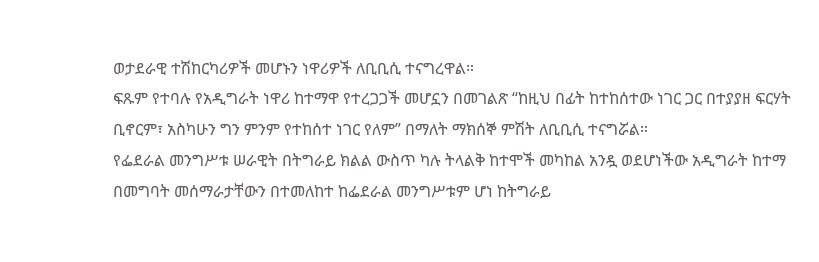ወታደራዊ ተሽከርካሪዎች መሆኑን ነዋሪዎች ለቢቢሲ ተናግረዋል።
ፍጹም የተባሉ የአዲግራት ነዋሪ ከተማዋ የተረጋጋች መሆኗን በመገልጽ “ከዚህ በፊት ከተከሰተው ነገር ጋር በተያያዘ ፍርሃት ቢኖርም፣ አስካሁን ግን ምንም የተከሰተ ነገር የለም” በማለት ማክሰኞ ምሽት ለቢቢሲ ተናግሯል።
የፌደራል መንግሥቱ ሠራዊት በትግራይ ክልል ውስጥ ካሉ ትላልቅ ከተሞች መካከል አንዷ ወደሆነችው አዲግራት ከተማ በመግባት መሰማራታቸውን በተመለከተ ከፌደራል መንግሥቱም ሆነ ከትግራይ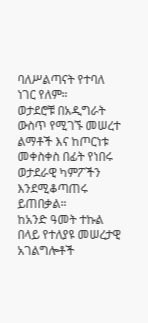ባለሥልጣናት የተባለ ነገር የለም።
ወታደሮቹ በአዲግራት ውስጥ የሚገኙ መሠረተ ልማቶች እና ከጦርነቱ መቀስቀስ በፊት የነበሩ ወታደራዊ ካምፖችን እንደሚቆጣጠሩ ይጠበቃል።
ከአንድ ዓመት ተኩል በላይ የተለያዩ መሠረታዊ አገልግሎቶች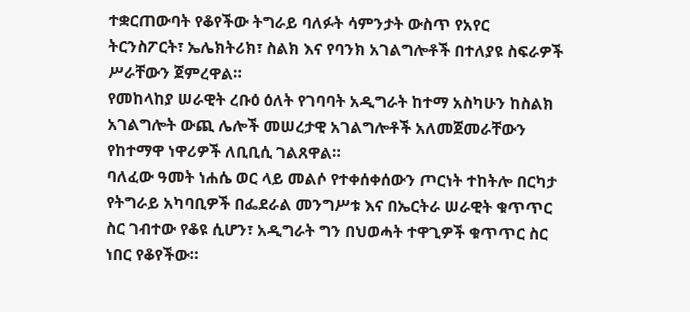ተቋርጠውባት የቆየችው ትግራይ ባለፉት ሳምንታት ውስጥ የአየር ትርንስፖርት፣ ኤሌክትሪክ፣ ስልክ እና የባንክ አገልግሎቶች በተለያዩ ስፍራዎች ሥራቸውን ጀምረዋል።
የመከላከያ ሠራዊት ረቡዕ ዕለት የገባባት አዲግራት ከተማ አስካሁን ከስልክ አገልግሎት ውጪ ሌሎች መሠረታዊ አገልግሎቶች አለመጀመራቸውን የከተማዋ ነዋሪዎች ለቢቢሲ ገልጸዋል።
ባለፈው ዓመት ነሐሴ ወር ላይ መልሶ የተቀሰቀሰውን ጦርነት ተከትሎ በርካታ የትግራይ አካባቢዎች በፌደራል መንግሥቱ እና በኤርትራ ሠራዊት ቁጥጥር ስር ገብተው የቆዩ ሲሆን፣ አዲግራት ግን በህወሓት ተዋጊዎች ቁጥጥር ስር ነበር የቆየችው።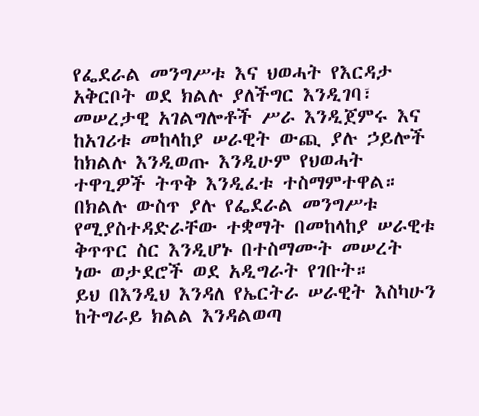የፌደራል መንግሥቱ እና ህወሓት የእርዳታ አቅርቦት ወደ ክልሉ ያለችግር እንዲገባ፣ መሠረታዊ አገልግሎቶች ሥራ እንዲጀምሩ እና ከአገሪቱ መከላከያ ሠራዊት ውጪ ያሉ ኃይሎች ከክልሉ እንዲወጡ እንዲሁም የህወሓት ተዋጊዎች ትጥቅ እንዲፈቱ ተስማምተዋል።
በክልሉ ውስጥ ያሉ የፌደራል መንግሥቱ የሚያስተዳድራቸው ተቋማት በመከላከያ ሠራዊቱ ቅጥጥር ስር እንዲሆኑ በተስማሙት መሠረት ነው ወታደሮች ወደ አዲግራት የገቡት።
ይህ በእንዲህ እንዳለ የኤርትራ ሠራዊት እስካሁን ከትግራይ ክልል እንዳልወጣ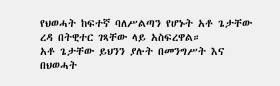የህወሓት ከፍተኛ ባለሥልጣን የሆኑት አቶ ጌታቸው ረዳ በትዊተር ገጻቸው ላይ አስፍረዋል።
አቶ ጌታቸው ይህንን ያሉት በመንግሥት እና በህወሓት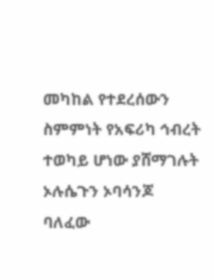መካከል የተደረሰውን ስምምነት የአፍሪካ ኅብረት ተወካይ ሆነው ያሸማገሉት ኦሉሴጉን ኦባሳንጆ ባለፈው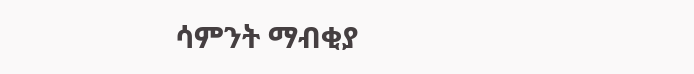ሳምንት ማብቂያ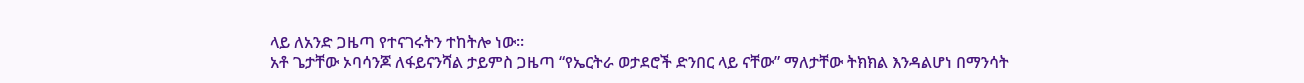ላይ ለአንድ ጋዜጣ የተናገሩትን ተከትሎ ነው።
አቶ ጌታቸው ኦባሳንጆ ለፋይናንሻል ታይምስ ጋዜጣ “የኤርትራ ወታደሮች ድንበር ላይ ናቸው” ማለታቸው ትክክል እንዳልሆነ በማንሳት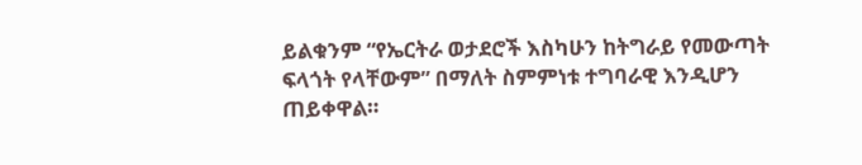ይልቁንም “የኤርትራ ወታደሮች እስካሁን ከትግራይ የመውጣት ፍላጎት የላቸውም” በማለት ስምምነቱ ተግባራዊ እንዲሆን ጠይቀዋል።